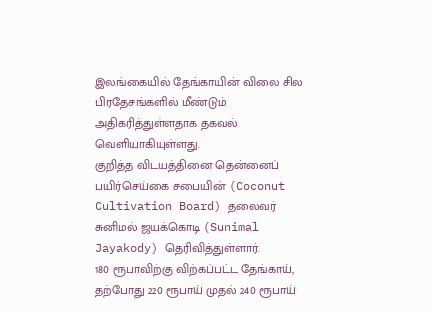இலங்கையில் தேங்காயின் விலை சில பிரதேசங்களில் மீண்டும் அதிகரித்துள்ளதாக தகவல் வெளியாகியுள்ளது.
குறித்த விடயத்தினை தென்னைப் பயிர்செய்கை சபையின் (Coconut Cultivation Board) தலைவர் சுனிமல் ஜயக்கொடி (Sunimal Jayakody) தெரிவித்துள்ளார்.
180 ரூபாவிற்கு விற்கப்பட்ட தேங்காய், தற்போது 220 ரூபாய் முதல் 240 ரூபாய்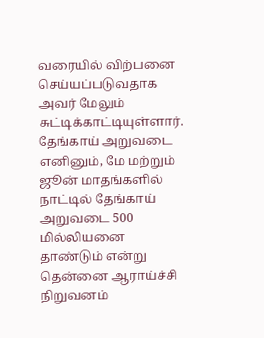வரையில் விற்பனை செய்யப்படுவதாக அவர் மேலும் சுட்டிக்காட்டியுள்ளார்.
தேங்காய் அறுவடை
எனினும், மே மற்றும் ஜூன் மாதங்களில் நாட்டில் தேங்காய் அறுவடை 500 மில்லியனை தாண்டும் என்று தென்னை ஆராய்ச்சி நிறுவனம்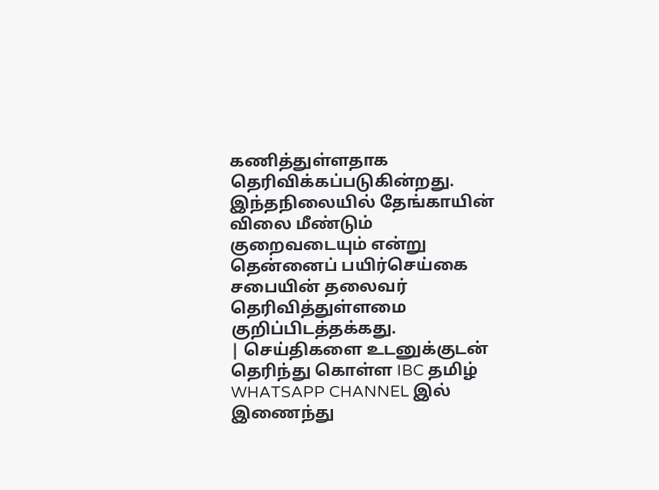கணித்துள்ளதாக தெரிவிக்கப்படுகின்றது.
இந்தநிலையில் தேங்காயின் விலை மீண்டும் குறைவடையும் என்று தென்னைப் பயிர்செய்கை சபையின் தலைவர் தெரிவித்துள்ளமை குறிப்பிடத்தக்கது.
| செய்திகளை உடனுக்குடன் தெரிந்து கொள்ள IBC தமிழ் WHATSAPP CHANNEL இல் இணைந்து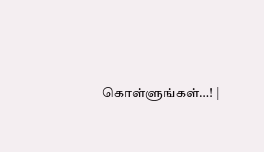கொள்ளுங்கள்…! |